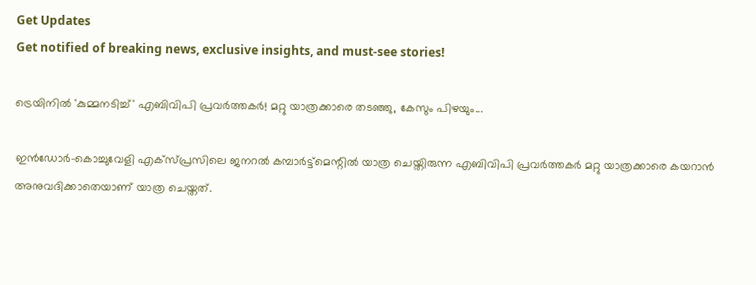Get Updates
Get notified of breaking news, exclusive insights, and must-see stories!

ട്രെയിനില്‍ 'കുമ്മനടിച്ച്' എബിവിപി പ്രവര്‍ത്തകര്‍! മറ്റു യാത്രക്കാരെ തടഞ്ഞു, കേസും പിഴയും...

ഇന്‍ഡോര്‍-കൊച്ചുവേളി എക്‌സ്പ്രസിലെ ജനറല്‍ കമ്പാര്‍ട്ട്‌മെന്റില്‍ യാത്ര ചെയ്തിരുന്ന എബിവിപി പ്രവര്‍ത്തകര്‍ മറ്റു യാത്രക്കാരെ കയറാന്‍ അനുവദിക്കാതെയാണ് യാത്ര ചെയ്തത്.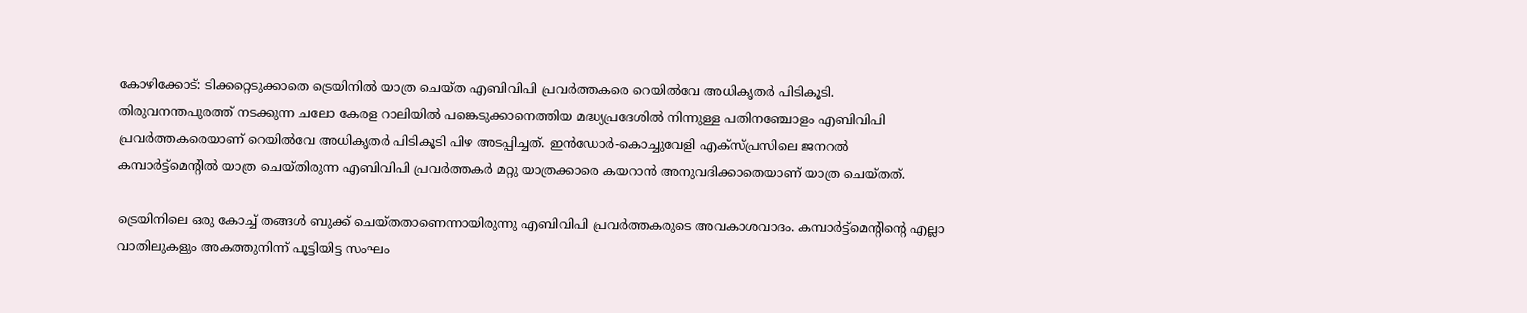കോഴിക്കോട്: ടിക്കറ്റെടുക്കാതെ ട്രെയിനില്‍ യാത്ര ചെയ്ത എബിവിപി പ്രവര്‍ത്തകരെ റെയില്‍വേ അധികൃതര്‍ പിടികൂടി. തിരുവനന്തപുരത്ത് നടക്കുന്ന ചലോ കേരള റാലിയില്‍ പങ്കെടുക്കാനെത്തിയ മദ്ധ്യപ്രദേശില്‍ നിന്നുള്ള പതിനഞ്ചോളം എബിവിപി പ്രവര്‍ത്തകരെയാണ് റെയില്‍വേ അധികൃതര്‍ പിടികൂടി പിഴ അടപ്പിച്ചത്. ഇന്‍ഡോര്‍-കൊച്ചുവേളി എക്‌സ്പ്രസിലെ ജനറല്‍ കമ്പാര്‍ട്ട്‌മെന്റില്‍ യാത്ര ചെയ്തിരുന്ന എബിവിപി പ്രവര്‍ത്തകര്‍ മറ്റു യാത്രക്കാരെ കയറാന്‍ അനുവദിക്കാതെയാണ് യാത്ര ചെയ്തത്.

ട്രെയിനിലെ ഒരു കോച്ച് തങ്ങള്‍ ബുക്ക് ചെയ്തതാണെന്നായിരുന്നു എബിവിപി പ്രവര്‍ത്തകരുടെ അവകാശവാദം. കമ്പാര്‍ട്ട്‌മെന്റിന്റെ എല്ലാ വാതിലുകളും അകത്തുനിന്ന് പൂട്ടിയിട്ട സംഘം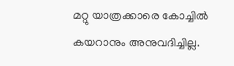മറ്റു യാത്രക്കാരെ കോച്ചില്‍ കയറാനും അനുവദിച്ചില്ല.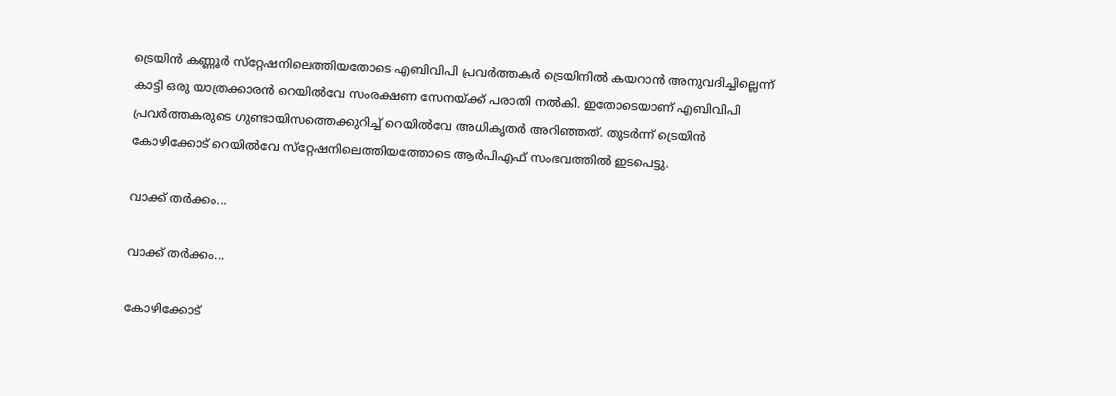ട്രെയിന്‍ കണ്ണൂര്‍ സ്‌റ്റേഷനിലെത്തിയതോടെ എബിവിപി പ്രവര്‍ത്തകര്‍ ട്രെയിനില്‍ കയറാന്‍ അനുവദിച്ചില്ലെന്ന് കാട്ടി ഒരു യാത്രക്കാരന്‍ റെയില്‍വേ സംരക്ഷണ സേനയ്ക്ക് പരാതി നല്‍കി. ഇതോടെയാണ് എബിവിപി പ്രവര്‍ത്തകരുടെ ഗുണ്ടായിസത്തെക്കുറിച്ച് റെയില്‍വേ അധികൃതര്‍ അറിഞ്ഞത്. തുടര്‍ന്ന് ട്രെയിന്‍ കോഴിക്കോട് റെയില്‍വേ സ്‌റ്റേഷനിലെത്തിയത്തോടെ ആര്‍പിഎഫ് സംഭവത്തില്‍ ഇടപെട്ടു.

വാക്ക് തര്‍ക്കം...

വാക്ക് തര്‍ക്കം...

കോഴിക്കോട്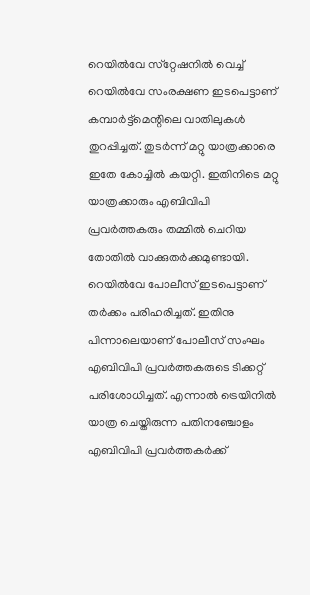റെയില്‍വേ സ്‌റ്റേഷനില്‍ വെച്ച് റെയില്‍വേ സംരക്ഷണ ഇടപെട്ടാണ് കമ്പാര്‍ട്ട്‌മെന്റിലെ വാതിലുകള്‍ തുറപ്പിച്ചത്. തുടര്‍ന്ന് മറ്റു യാത്രക്കാരെ ഇതേ കോച്ചില്‍ കയറ്റി. ഇതിനിടെ മറ്റു യാത്രക്കാരും എബിവിപി പ്രവര്‍ത്തകരും തമ്മില്‍ ചെറിയ തോതില്‍ വാക്കുതര്‍ക്കമുണ്ടായി. റെയില്‍വേ പോലീസ് ഇടപെട്ടാണ് തര്‍ക്കം പരിഹരിച്ചത്. ഇതിനു പിന്നാലെയാണ് പോലീസ് സംഘം എബിവിപി പ്രവര്‍ത്തകരുടെ ടിക്കറ്റ് പരിശോധിച്ചത്. എന്നാല്‍ ട്രെയിനില്‍ യാത്ര ചെയ്തിരുന്ന പതിനഞ്ചോളം എബിവിപി പ്രവര്‍ത്തകര്‍ക്ക്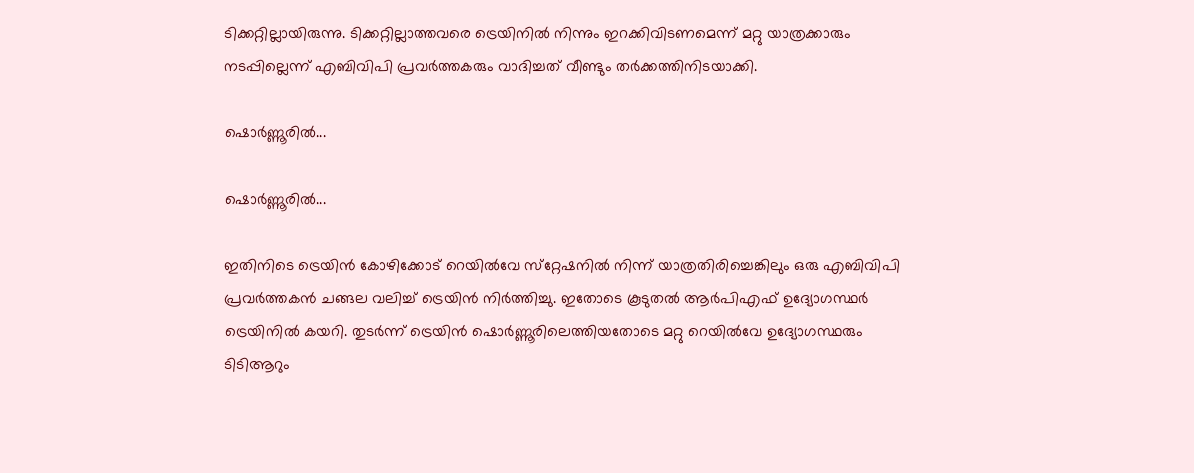ടിക്കറ്റില്ലായിരുന്നു. ടിക്കറ്റില്ലാത്തവരെ ട്രെയിനില്‍ നിന്നും ഇറക്കിവിടണമെന്ന് മറ്റു യാത്രക്കാരും നടപ്പില്ലെന്ന് എബിവിപി പ്രവര്‍ത്തകരും വാദിച്ചത് വീണ്ടും തര്‍ക്കത്തിനിടയാക്കി.

ഷൊര്‍ണ്ണൂരില്‍...

ഷൊര്‍ണ്ണൂരില്‍...

ഇതിനിടെ ട്രെയിന്‍ കോഴിക്കോട് റെയില്‍വേ സ്‌റ്റേഷനില്‍ നിന്ന് യാത്രതിരിച്ചെങ്കിലും ഒരു എബിവിപി പ്രവര്‍ത്തകന്‍ ചങ്ങല വലിച്ച് ട്രെയിന്‍ നിര്‍ത്തിച്ചു. ഇതോടെ കൂടുതല്‍ ആര്‍പിഎഫ് ഉദ്യോഗസ്ഥര്‍ ട്രെയിനില്‍ കയറി. തുടര്‍ന്ന് ട്രെയിന്‍ ഷൊര്‍ണ്ണൂരിലെത്തിയതോടെ മറ്റു റെയില്‍വേ ഉദ്യോഗസ്ഥരും ടിടിആറും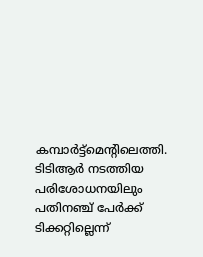കമ്പാര്‍ട്ട്‌മെന്റിലെത്തി. ടിടിആര്‍ നടത്തിയ പരിശോധനയിലും പതിനഞ്ച് പേര്‍ക്ക് ടിക്കറ്റില്ലെന്ന്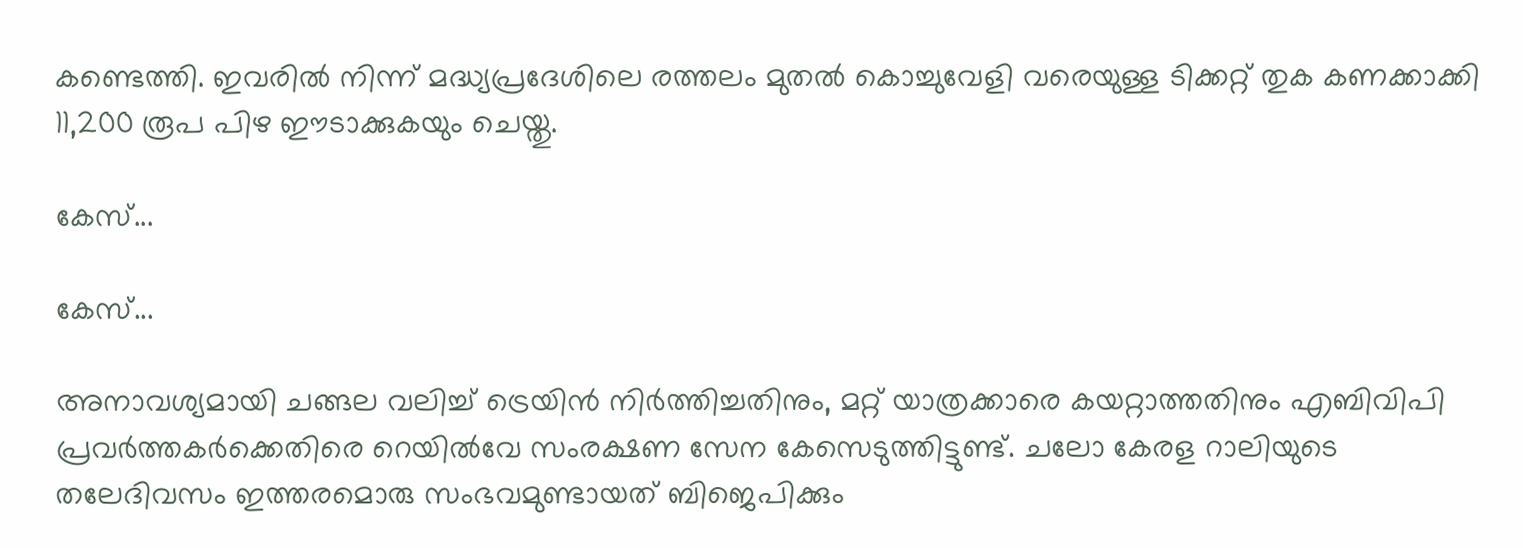കണ്ടെത്തി. ഇവരില്‍ നിന്ന് മദ്ധ്യപ്രദേശിലെ രത്തലം മുതല്‍ കൊച്ചുവേളി വരെയുള്ള ടിക്കറ്റ് തുക കണക്കാക്കി 11,200 രൂപ പിഴ ഈടാക്കുകയും ചെയ്തു.

കേസ്...

കേസ്...

അനാവശ്യമായി ചങ്ങല വലിച്ച് ട്രെയിന്‍ നിര്‍ത്തിച്ചതിനും, മറ്റ് യാത്രക്കാരെ കയറ്റാത്തതിനും എബിവിപി പ്രവര്‍ത്തകര്‍ക്കെതിരെ റെയില്‍വേ സംരക്ഷണ സേന കേസെടുത്തിട്ടുണ്ട്. ചലോ കേരള റാലിയുടെ തലേദിവസം ഇത്തരമൊരു സംഭവമുണ്ടായത് ബിജെപിക്കും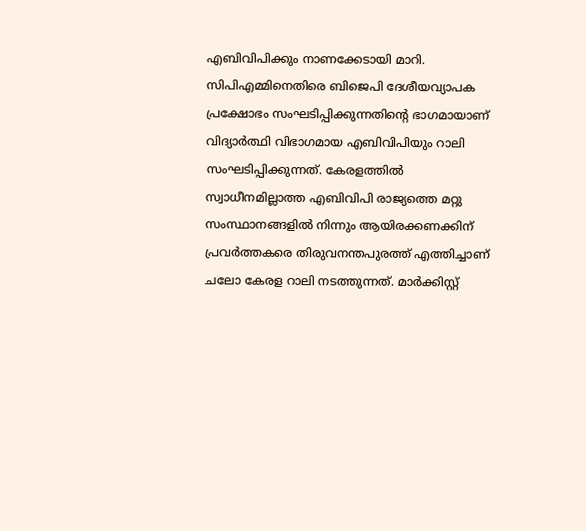എബിവിപിക്കും നാണക്കേടായി മാറി. സിപിഎമ്മിനെതിരെ ബിജെപി ദേശീയവ്യാപക പ്രക്ഷോഭം സംഘടിപ്പിക്കുന്നതിന്റെ ഭാഗമായാണ് വിദ്യാര്‍ത്ഥി വിഭാഗമായ എബിവിപിയും റാലി സംഘടിപ്പിക്കുന്നത്. കേരളത്തില്‍ സ്വാധീനമില്ലാത്ത എബിവിപി രാജ്യത്തെ മറ്റു സംസ്ഥാനങ്ങളില്‍ നിന്നും ആയിരക്കണക്കിന് പ്രവര്‍ത്തകരെ തിരുവനന്തപുരത്ത് എത്തിച്ചാണ് ചലോ കേരള റാലി നടത്തുന്നത്. മാര്‍ക്കിസ്റ്റ്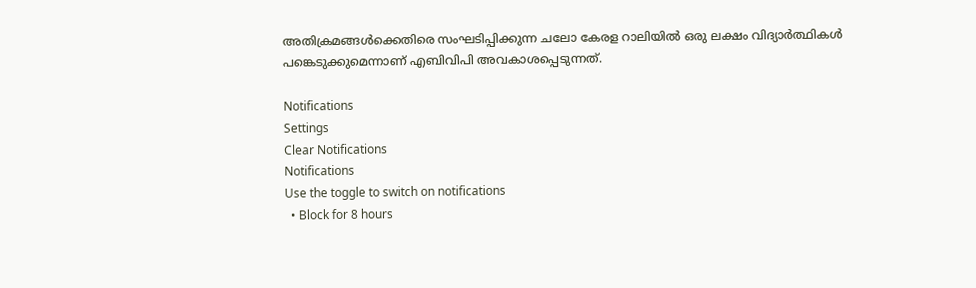അതിക്രമങ്ങള്‍ക്കെതിരെ സംഘടിപ്പിക്കുന്ന ചലോ കേരള റാലിയില്‍ ഒരു ലക്ഷം വിദ്യാര്‍ത്ഥികള്‍ പങ്കെടുക്കുമെന്നാണ് എബിവിപി അവകാശപ്പെടുന്നത്.

Notifications
Settings
Clear Notifications
Notifications
Use the toggle to switch on notifications
  • Block for 8 hours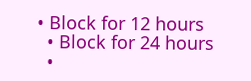• Block for 12 hours
  • Block for 24 hours
  •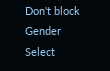Don't block
Gender
Select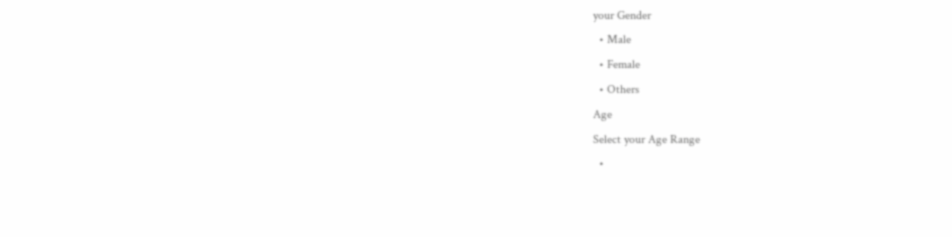your Gender
  • Male
  • Female
  • Others
Age
Select your Age Range
  •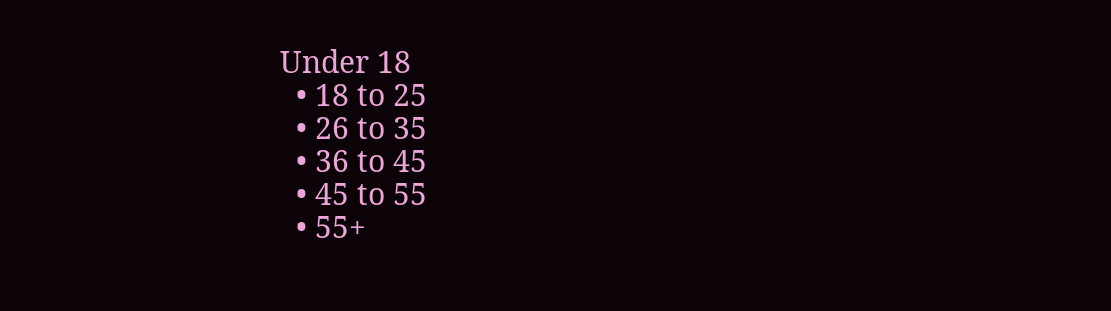Under 18
  • 18 to 25
  • 26 to 35
  • 36 to 45
  • 45 to 55
  • 55+